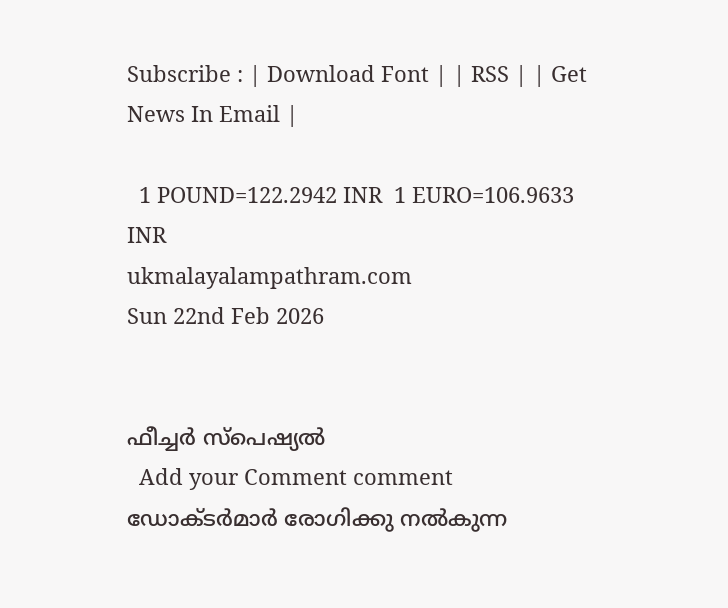Subscribe : | Download Font | | RSS | | Get News In Email |

  1 POUND=122.2942 INR  1 EURO=106.9633 INR
ukmalayalampathram.com
Sun 22nd Feb 2026


ഫീച്ചര്‍ സ്‌പെഷ്യല്‍
  Add your Comment comment
ഡോക്ടര്‍മാര്‍ രോഗിക്കു നല്‍കുന്ന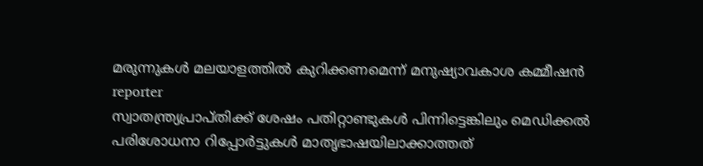മരുന്നുകള്‍ മലയാളത്തില്‍ കുറിക്കണമെന്ന് മനുഷ്യാവകാശ കമ്മീഷന്‍
reporter
സ്വാതന്ത്ര്യപ്രാപ്തിക്ക് ശേഷം പതിറ്റാണ്ടുകള്‍ പിന്നിട്ടെങ്കിലും മെഡിക്കല്‍ പരിശോധനാ റിപ്പോര്‍ട്ടുകള്‍ മാതൃഭാഷയിലാക്കാത്തത്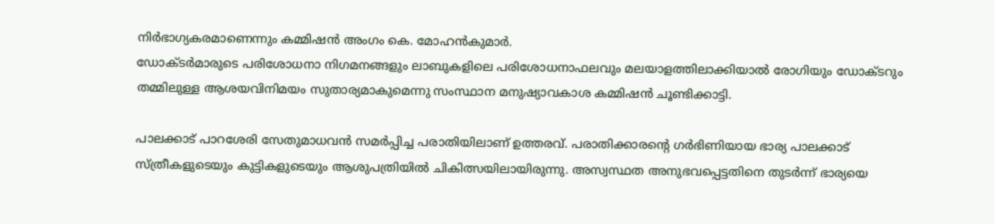നിര്‍ഭാഗ്യകരമാണെന്നും കമ്മിഷന്‍ അംഗം കെ. മോഹന്‍കുമാര്‍.
ഡോക്ടര്‍മാരുടെ പരിശോധനാ നിഗമനങ്ങളും ലാബുകളിലെ പരിശോധനാഫലവും മലയാളത്തിലാക്കിയാല്‍ രോഗിയും ഡോക്ടറും തമ്മിലുള്ള ആശയവിനിമയം സുതാര്യമാകുമെന്നു സംസ്ഥാന മനുഷ്യാവകാശ കമ്മിഷന്‍ ചൂണ്ടിക്കാട്ടി.

പാലക്കാട് പാറശേരി സേതുമാധവന്‍ സമര്‍പ്പിച്ച പരാതിയിലാണ് ഉത്തരവ്. പരാതിക്കാരന്റെ ഗര്‍ഭിണിയായ ഭാര്യ പാലക്കാട് സ്ത്രീകളുടെയും കുട്ടികളുടെയും ആശുപത്രിയില്‍ ചികിത്സയിലായിരുന്നു. അസ്വസ്ഥത അനുഭവപ്പെട്ടതിനെ തുടര്‍ന്ന് ഭാര്യയെ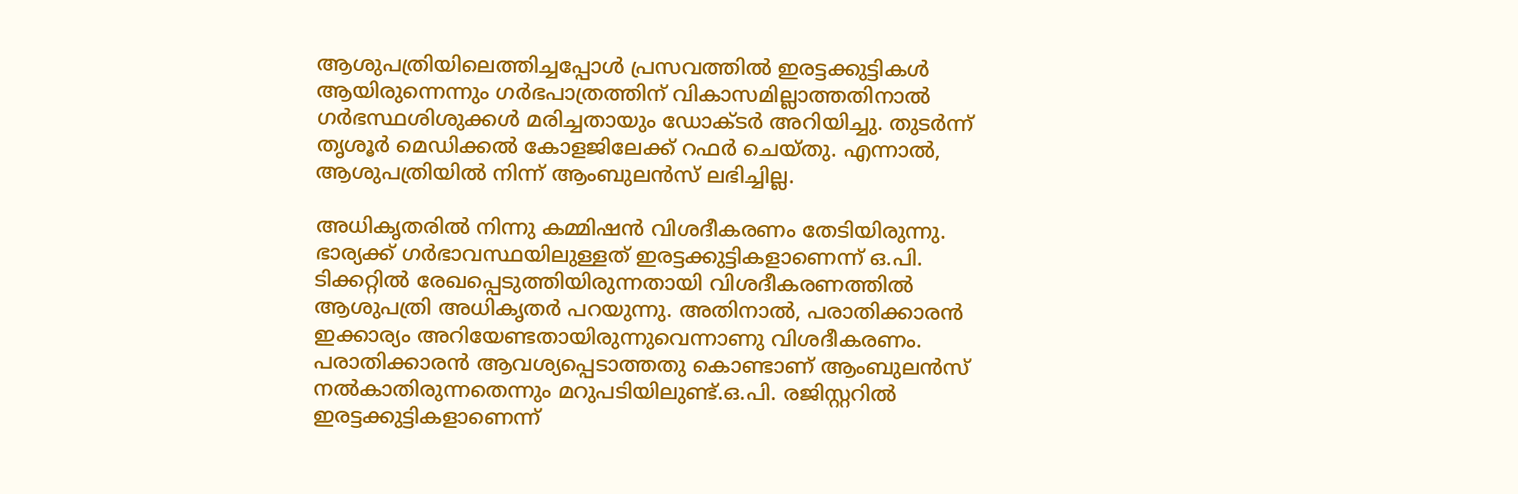ആശുപത്രിയിലെത്തിച്ചപ്പോള്‍ പ്രസവത്തില്‍ ഇരട്ടക്കുട്ടികള്‍ ആയിരുന്നെന്നും ഗര്‍ഭപാത്രത്തിന് വികാസമില്ലാത്തതിനാല്‍ ഗര്‍ഭസ്ഥശിശുക്കള്‍ മരിച്ചതായും ഡോക്ടര്‍ അറിയിച്ചു. തുടര്‍ന്ന് തൃശൂര്‍ മെഡിക്കല്‍ കോളജിലേക്ക് റഫര്‍ ചെയ്തു. എന്നാല്‍, ആശുപത്രിയില്‍ നിന്ന് ആംബുലന്‍സ് ലഭിച്ചില്ല.

അധികൃതരില്‍ നിന്നു കമ്മിഷന്‍ വിശദീകരണം തേടിയിരുന്നു. ഭാര്യക്ക് ഗര്‍ഭാവസ്ഥയിലുള്ളത് ഇരട്ടക്കുട്ടികളാണെന്ന് ഒ.പി. ടിക്കറ്റില്‍ രേഖപ്പെടുത്തിയിരുന്നതായി വിശദീകരണത്തില്‍ ആശുപത്രി അധികൃതര്‍ പറയുന്നു. അതിനാല്‍, പരാതിക്കാരന്‍ ഇക്കാര്യം അറിയേണ്ടതായിരുന്നുവെന്നാണു വിശദീകരണം. പരാതിക്കാരന്‍ ആവശ്യപ്പെടാത്തതു കൊണ്ടാണ് ആംബുലന്‍സ് നല്‍കാതിരുന്നതെന്നും മറുപടിയിലുണ്ട്.ഒ.പി. രജിസ്റ്ററില്‍ ഇരട്ടക്കുട്ടികളാണെന്ന്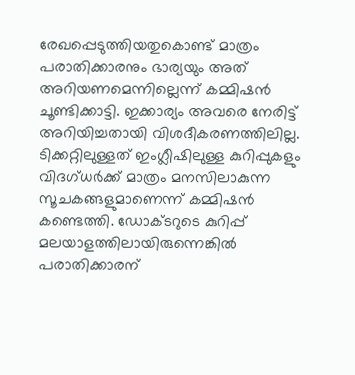രേഖപ്പെടുത്തിയതുകൊണ്ട് മാത്രം പരാതിക്കാരനും ഭാര്യയും അത് അറിയണമെന്നില്ലെന്ന് കമ്മിഷന്‍ ചൂണ്ടിക്കാട്ടി. ഇക്കാര്യം അവരെ നേരിട്ട് അറിയിച്ചതായി വിശദീകരണത്തിലില്ല. ടിക്കറ്റിലുള്ളത് ഇംഗ്ലീഷിലുള്ള കുറിപ്പുകളും വിദഗ്ധര്‍ക്ക് മാത്രം മനസിലാകുന്ന സൂചകങ്ങളുമാണെന്ന് കമ്മിഷന്‍ കണ്ടെത്തി. ഡോക്ടറുടെ കുറിപ്പ് മലയാളത്തിലായിരുന്നെങ്കില്‍ പരാതിക്കാരന്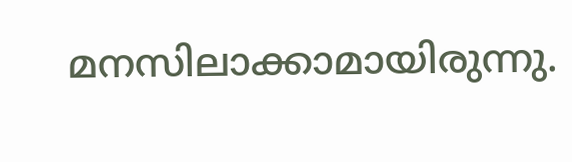മനസിലാക്കാമായിരുന്നു.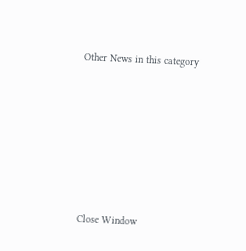Other News in this category








Close Window